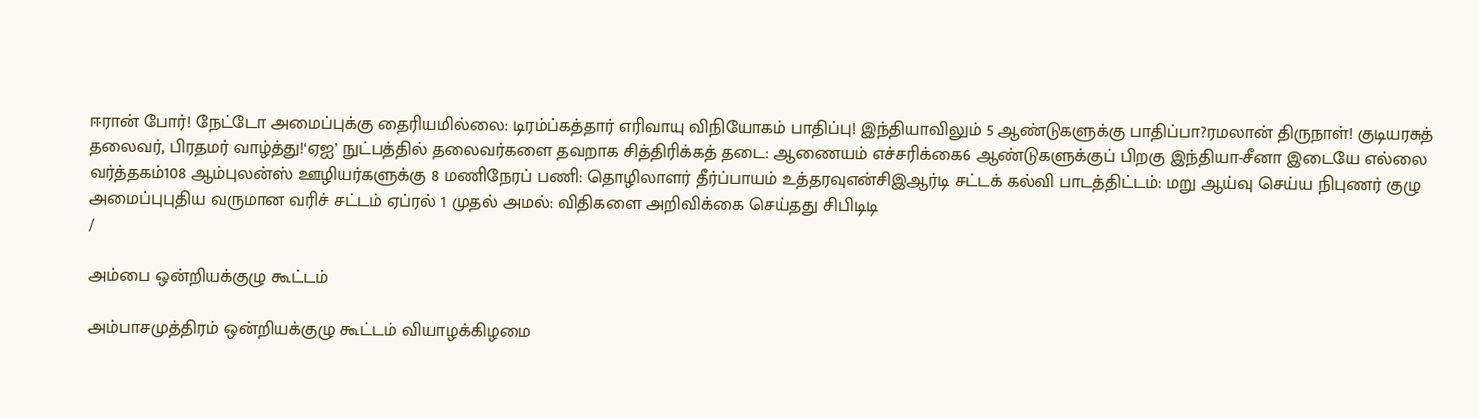ஈரான் போர்! நேட்டோ அமைப்புக்கு தைரியமில்லை: டிரம்ப்கத்தார் எரிவாயு விநியோகம் பாதிப்பு! இந்தியாவிலும் 5 ஆண்டுகளுக்கு பாதிப்பா?ரமலான் திருநாள்! குடியரசுத் தலைவர், பிரதமர் வாழ்த்து!‘ஏஐ’ நுட்பத்தில் தலைவர்களை தவறாக சித்திரிக்கத் தடை: ஆணையம் எச்சரிக்கை6 ஆண்டுகளுக்குப் பிறகு இந்தியா-சீனா இடையே எல்லை வர்த்தகம்108 ஆம்புலன்ஸ் ஊழியர்களுக்கு 8 மணிநேரப் பணி: தொழிலாளர் தீர்ப்பாயம் உத்தரவுஎன்சிஇஆர்டி சட்டக் கல்வி பாடத்திட்டம்: மறு ஆய்வு செய்ய நிபுணர் குழு அமைப்புபுதிய வருமான வரிச் சட்டம் ஏப்ரல் 1 முதல் அமல்: விதிகளை அறிவிக்கை செய்தது சிபிடிடி
/

அம்பை ஒன்றியக்குழு கூட்டம்

அம்பாசமுத்திரம் ஒன்றியக்குழு கூட்டம் வியாழக்கிழமை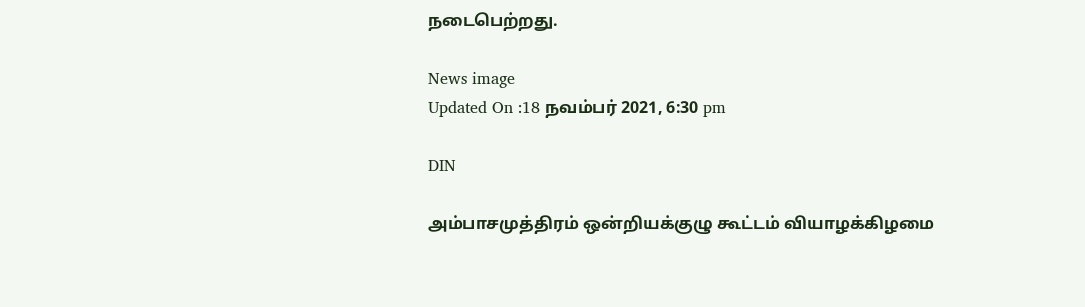நடைபெற்றது.

News image
Updated On :18 நவம்பர் 2021, 6:30 pm

DIN

அம்பாசமுத்திரம் ஒன்றியக்குழு கூட்டம் வியாழக்கிழமை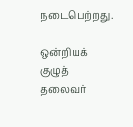நடைபெற்றது.

ஒன்றியக் குழுத் தலைவர்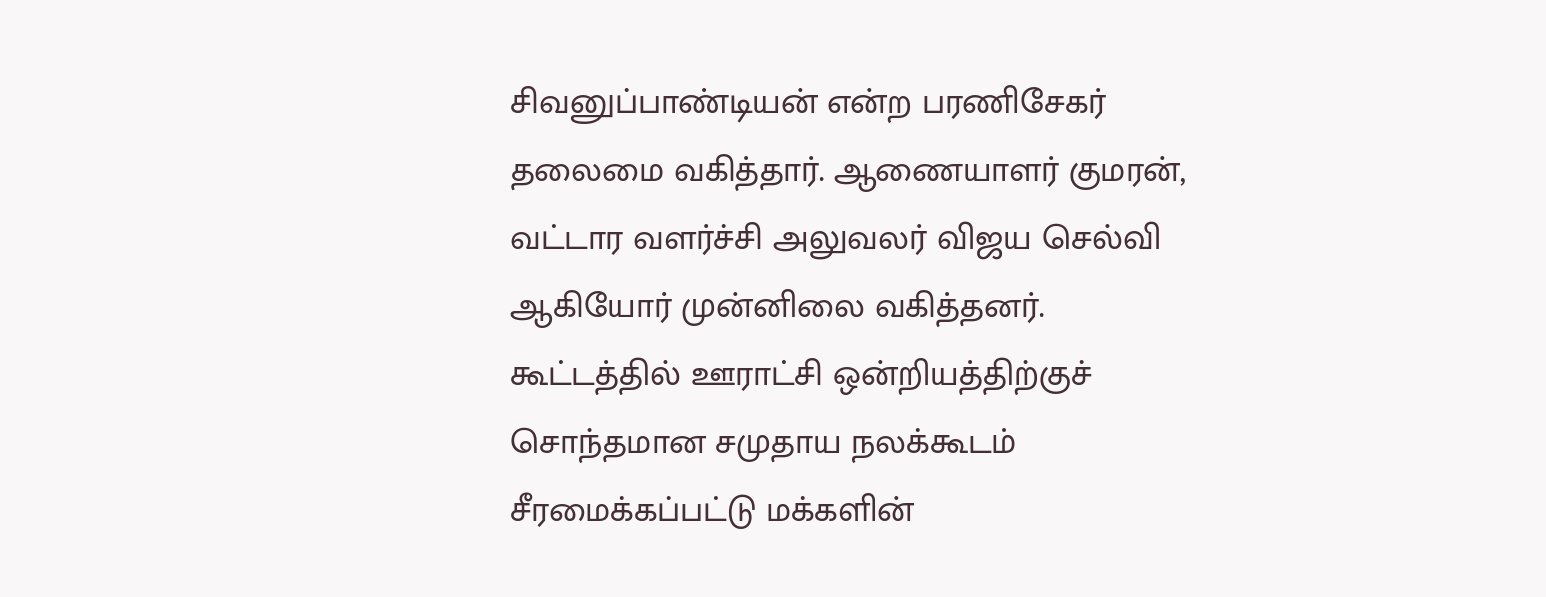சிவனுப்பாண்டியன் என்ற பரணிசேகர் தலைமை வகித்தார். ஆணையாளர் குமரன், வட்டார வளர்ச்சி அலுவலர் விஜய செல்வி ஆகியோர் முன்னிலை வகித்தனர். கூட்டத்தில் ஊராட்சி ஒன்றியத்திற்குச் சொந்தமான சமுதாய நலக்கூடம் சீரமைக்கப்பட்டு மக்களின்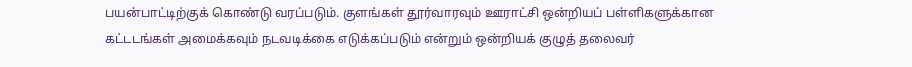பயன்பாட்டிற்குக் கொண்டு வரப்படும். குளங்கள் தூர்வாரவும் ஊராட்சி ஒன்றியப் பள்ளிகளுக்கான கட்டடங்கள் அமைக்கவும் நடவடிக்கை எடுக்கப்படும் என்றும் ஒன்றியக் குழுத் தலைவர்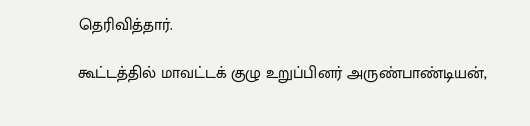தெரிவித்தார்.

கூட்டத்தில் மாவட்டக் குழு உறுப்பினர் அருண்பாண்டியன்,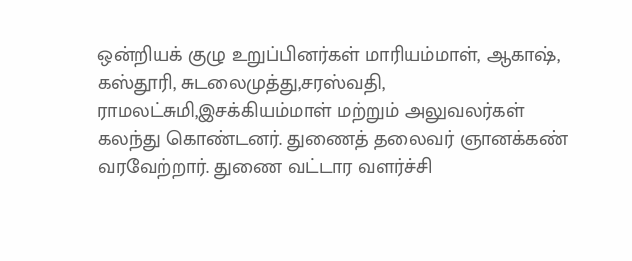ஒன்றியக் குழு உறுப்பினர்கள் மாரியம்மாள், ஆகாஷ், கஸ்தூரி, சுடலைமுத்து,சரஸ்வதி, ராமலட்சுமி,இசக்கியம்மாள் மற்றும் அலுவலர்கள் கலந்து கொண்டனர். துணைத் தலைவர் ஞானக்கண் வரவேற்றார். துணை வட்டார வளர்ச்சி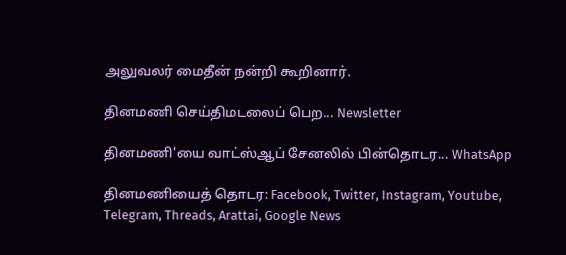அலுவலர் மைதீன் நன்றி கூறினார்.

தினமணி செய்திமடலைப் பெற... Newsletter

தினமணி'யை வாட்ஸ்ஆப் சேனலில் பின்தொடர... WhatsApp

தினமணியைத் தொடர: Facebook, Twitter, Instagram, Youtube, Telegram, Threads, Arattai, Google News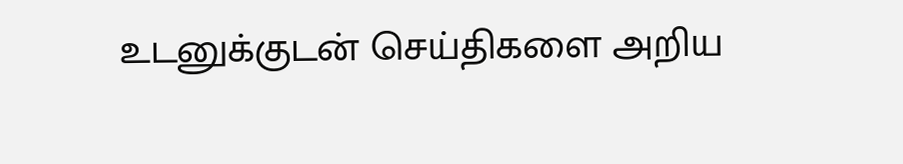உடனுக்குடன் செய்திகளை அறிய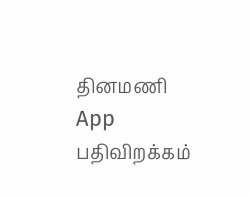தினமணி App பதிவிறக்கம்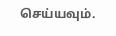செய்யவும்.